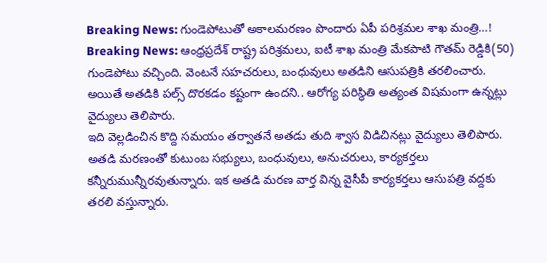Breaking News: గుండెపోటుతో అకాలమరణం పొందారు ఏపీ పరిశ్రమల శాఖ మంత్రి…!
Breaking News: ఆంధ్రప్రదేశ్ రాష్ట్ర పరిశ్రమలు, ఐటీ శాఖ మంత్రి మేకపాటి గౌతమ్ రెడ్డికి(50) గుండెపోటు వచ్చింది. వెంటనే సహచరులు, బంధువులు అతడిని ఆసుపత్రికి తరలించారు. అయితే అతడికి పల్స్ దొరకడం కష్టంగా ఉందని.. ఆరోగ్య పరిస్థితి అత్యంత విషమంగా ఉన్నట్లు వైద్యులు తెలిపారు.
ఇది వెల్లడించిన కొద్ది సమయం తర్వాతనే అతడు తుది శ్వాస విడిచినట్లు వైద్యులు తెలిపారు. అతడి మరణంతో కుటుంబ సభ్యులు, బంధువులు, అనుచరులు, కార్యకర్తలు కన్నీరుమున్నీరవుతున్నారు. ఇక అతడి మరణ వార్త విన్న వైసీపీ కార్యకర్తలు ఆసుపత్రి వద్దకు తరలి వస్తున్నారు.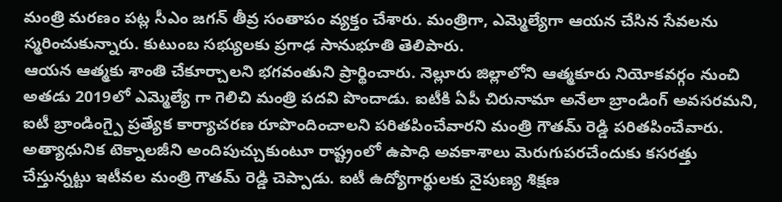మంత్రి మరణం పట్ల సీఎం జగన్ తీవ్ర సంతాపం వ్యక్తం చేశారు. మంత్రిగా, ఎమ్మెల్యేగా ఆయన చేసిన సేవలను స్మరించుకున్నారు. కుటుంబ సభ్యులకు ప్రగాఢ సానుభూతి తెలిపారు.
ఆయన ఆత్మకు శాంతి చేకూర్చాలని భగవంతుని ప్రార్థించారు. నెల్లూరు జిల్లాలోని ఆత్మకూరు నియోకవర్గం నుంచి అతడు 2019లో ఎమ్మెల్యే గా గెలిచి మంత్రి పదవి పొందాడు. ఐటీకి ఏపీ చిరునామా అనేలా బ్రాండింగ్ అవసరమని, ఐటీ బ్రాండింగ్పై ప్రత్యేక కార్యాచరణ రూపొందించాలని పరితపించేవారని మంత్రి గౌతమ్ రెడ్డి పరితపించేవారు. అత్యాధునిక టెక్నాలజీని అందిపుచ్చుకుంటూ రాష్ట్రంలో ఉపాధి అవకాశాలు మెరుగుపరచేందుకు కసరత్తు చేస్తున్నట్టు ఇటీవల మంత్రి గౌతమ్ రెడ్డి చెప్పాడు. ఐటీ ఉద్యోగార్థులకు నైపుణ్య శిక్షణ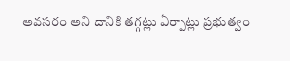అవసరం అని దానికి తగ్గట్లు ఏర్పాట్లు ప్రభుత్వం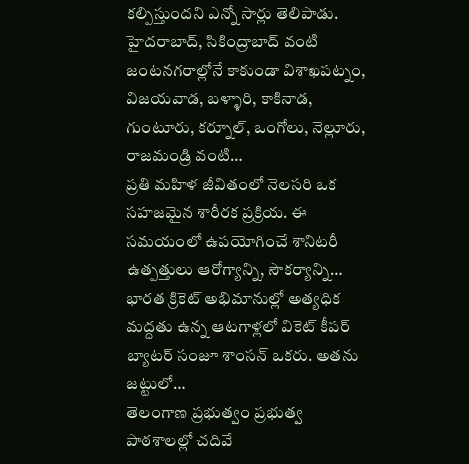కల్పిస్తుందని ఎన్నో సార్లు తెలిపాడు.
హైదరాబాద్, సికింద్రాబాద్ వంటి జంటనగరాల్లోనే కాకుండా విశాఖపట్నం, విజయవాడ, బళ్ళారి, కాకినాడ, గుంటూరు, కర్నూల్, ఒంగోలు, నెల్లూరు, రాజమండ్రి వంటి…
ప్రతి మహిళ జీవితంలో నెలసరి ఒక సహజమైన శారీరక ప్రక్రియ. ఈ సమయంలో ఉపయోగించే శానిటరీ ఉత్పత్తులు ఆరోగ్యాన్ని, సౌకర్యాన్ని…
భారత క్రికెట్ అభిమానుల్లో అత్యధిక మద్దతు ఉన్న ఆటగాళ్లలో వికెట్ కీపర్ బ్యాటర్ సంజూ శాంసన్ ఒకరు. అతను జట్టులో…
తెలంగాణ ప్రభుత్వం ప్రభుత్వ పాఠశాలల్లో చదివే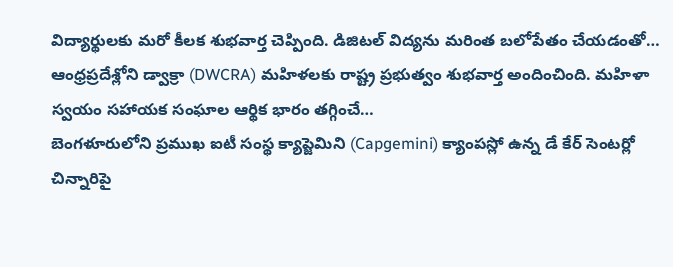విద్యార్థులకు మరో కీలక శుభవార్త చెప్పింది. డిజిటల్ విద్యను మరింత బలోపేతం చేయడంతో…
ఆంధ్రప్రదేశ్లోని డ్వాక్రా (DWCRA) మహిళలకు రాష్ట్ర ప్రభుత్వం శుభవార్త అందించింది. మహిళా స్వయం సహాయక సంఘాల ఆర్థిక భారం తగ్గించే…
బెంగళూరులోని ప్రముఖ ఐటీ సంస్థ క్యాప్జెమిని (Capgemini) క్యాంపస్లో ఉన్న డే కేర్ సెంటర్లో చిన్నారిపై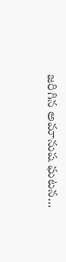జరిగిన అమానుష ఘటన…